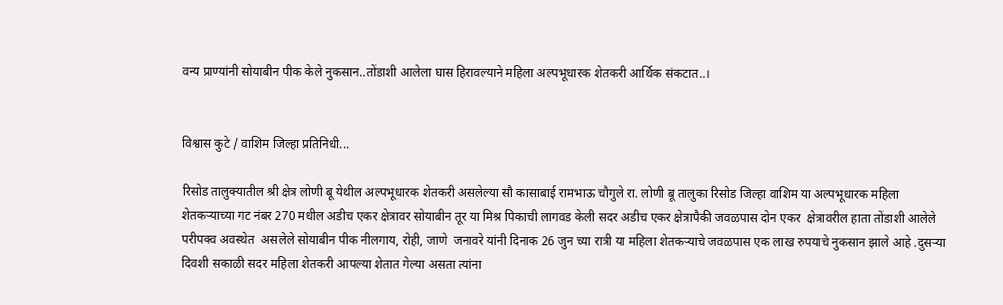वन्य प्राण्यांनी सोयाबीन पीक केले नुकसान..तोंडाशी आलेला घास हिरावल्याने महिला अल्पभूधारक शेतकरी आर्थिक संकटात..।


विश्वास कुटे / वाशिम जिल्हा प्रतिनिधी...

रिसोड तालुक्यातील श्री क्षेत्र लोणी बू येथील अल्पभूधारक शेतकरी असलेल्या सौ कासाबाई रामभाऊ चौगुले रा. लोणी बू तालुका रिसोड जिल्हा वाशिम या अल्पभूधारक महिला शेतकऱ्याच्या गट नंबर 270 मधील अडीच एकर क्षेत्रावर सोयाबीन तूर या मिश्र पिकाची लागवड केली सदर अडीच एकर क्षेत्रापैकी जवळपास दोन एकर  क्षेत्रावरील हाता तोंडाशी आलेले परीपक्व अवस्थेत  असलेले सोयाबीन पीक नीलगाय, रोही, जाणे  जनावरे यांनी दिनाक 26 जुन च्या रात्री या महिला शेतकऱ्याचे जवळपास एक लाख रुपयाचे नुकसान झाले आहे .दुसऱ्या दिवशी सकाळी सदर महिला शेतकरी आपल्या शेतात गेल्या असता त्यांना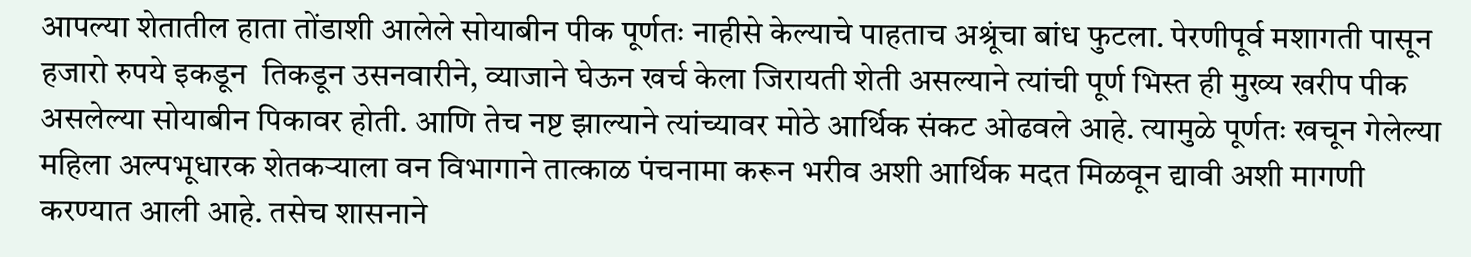आपल्या शेतातील हाता तोंडाशी आलेले सोयाबीन पीक पूर्णतः नाहीसे केल्याचे पाहताच अश्रूंचा बांध फुटला. पेरणीपूर्व मशागती पासून हजारो रुपये इकडून  तिकडून उसनवारीने, व्याजाने घेऊन खर्च केला जिरायती शेती असल्याने त्यांची पूर्ण भिस्त ही मुख्य खरीप पीक असलेल्या सोयाबीन पिकावर होती. आणि तेच नष्ट झाल्याने त्यांच्यावर मोठे आर्थिक संकट ओढवले आहे. त्यामुळे पूर्णतः खचून गेलेल्या महिला अल्पभूधारक शेतकऱ्याला वन विभागाने तात्काळ पंचनामा करून भरीव अशी आर्थिक मदत मिळवून द्यावी अशी मागणी करण्यात आली आहे. तसेच शासनाने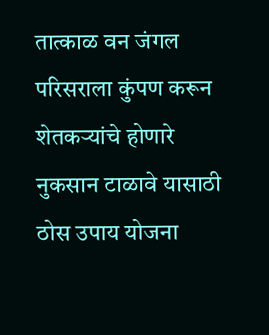तात्काळ वन जंगल परिसराला कुंपण करून शेतकऱ्यांचे होणारे नुकसान टाळावे यासाठी ठोस उपाय योजना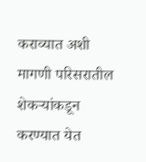कराव्यात अशी मागणी परिसरातील शेकऱ्यांकडून करण्यात येत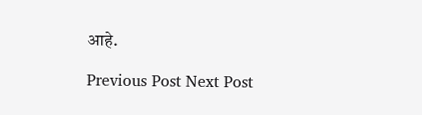आहे.

Previous Post Next Post